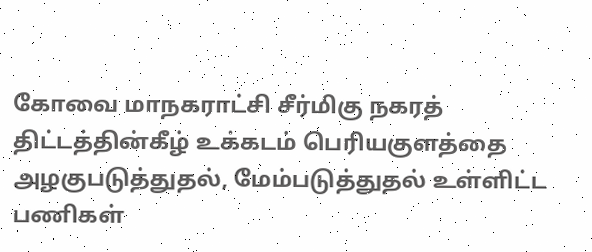கோவை மாநகராட்சி சீர்மிகு நகரத் திட்டத்தின்கீழ் உக்கடம் பெரியகுளத்தை அழகுபடுத்துதல், மேம்படுத்துதல் உள்ளிட்ட பணிகள்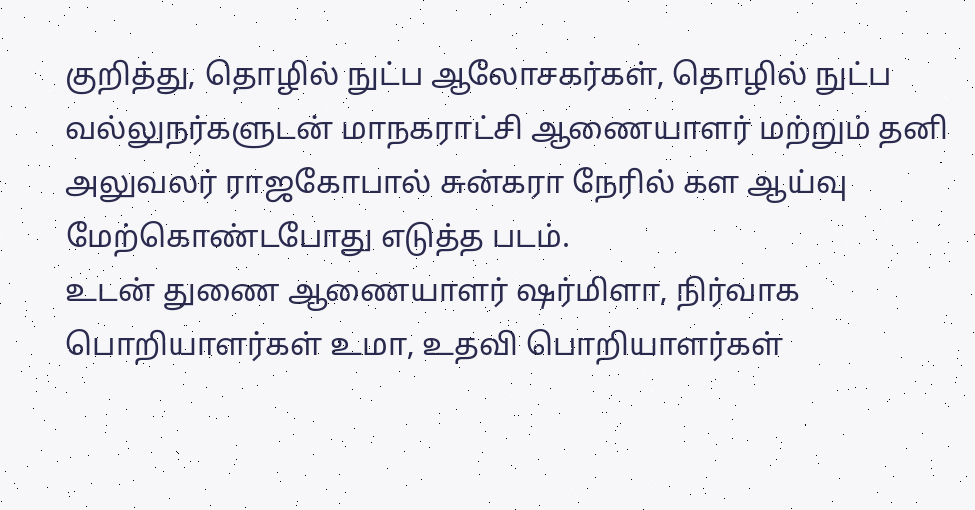குறித்து, தொழில் நுட்ப ஆலோசகர்கள், தொழில் நுட்ப வல்லுநர்களுடன் மாநகராட்சி ஆணையாளர் மற்றும் தனி அலுவலர் ராஜகோபால் சுன்கரா நேரில் கள ஆய்வு மேற்கொண்டபோது எடுத்த படம்.
உடன் துணை ஆணையாளர் ஷர்மிளா, நிர்வாக பொறியாளர்கள் உமா, உதவி பொறியாளர்கள்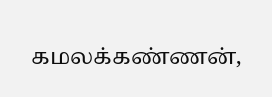கமலக்கண்ணன்,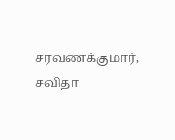சரவணக்குமார், சவிதா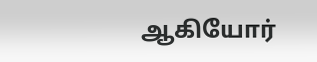ஆகியோர்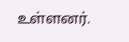உள்ளனர்.